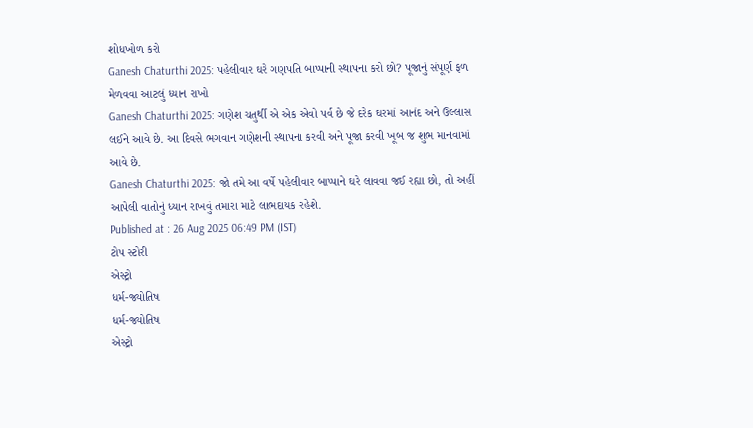શોધખોળ કરો
Ganesh Chaturthi 2025: પહેલીવાર ઘરે ગણપતિ બાપ્પાની સ્થાપના કરો છો? પૂજાનું સંપૂર્ણ ફળ મેળવવા આટલું ધ્યાન રાખો
Ganesh Chaturthi 2025: ગણેશ ચતુર્થી એ એક એવો પર્વ છે જે દરેક ઘરમાં આનંદ અને ઉલ્લાસ લઈને આવે છે. આ દિવસે ભગવાન ગણેશની સ્થાપના કરવી અને પૂજા કરવી ખૂબ જ શુભ માનવામાં આવે છે.
Ganesh Chaturthi 2025: જો તમે આ વર્ષે પહેલીવાર બાપ્પાને ઘરે લાવવા જઈ રહ્યા છો, તો અહીં આપેલી વાતોનું ધ્યાન રાખવું તમારા માટે લાભદાયક રહેશે.
Published at : 26 Aug 2025 06:49 PM (IST)
ટોપ સ્ટોરી
એસ્ટ્રો
ધર્મ-જ્યોતિષ
ધર્મ-જ્યોતિષ
એસ્ટ્રો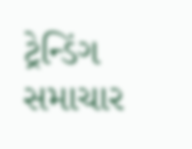ટ્રેન્ડિંગ સમાચાર